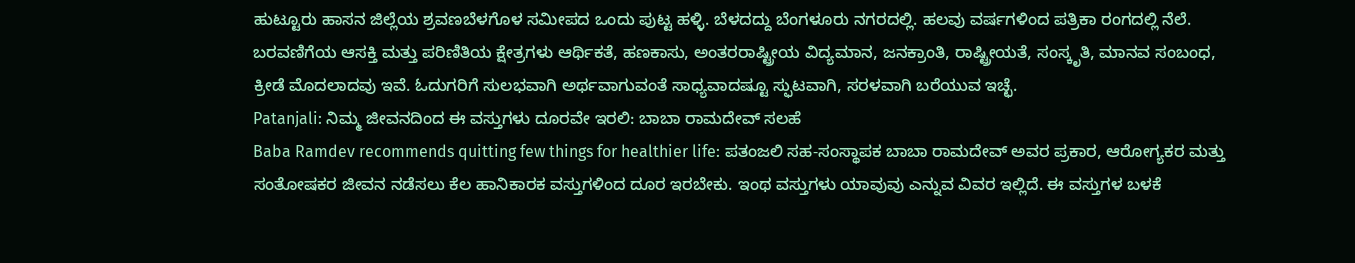ಹುಟ್ಟೂರು ಹಾಸನ ಜಿಲ್ಲೆಯ ಶ್ರವಣಬೆಳಗೊಳ ಸಮೀಪದ ಒಂದು ಪುಟ್ಟ ಹಳ್ಳಿ. ಬೆಳದದ್ದು ಬೆಂಗಳೂರು ನಗರದಲ್ಲಿ. ಹಲವು ವರ್ಷಗಳಿಂದ ಪತ್ರಿಕಾ ರಂಗದಲ್ಲಿ ನೆಲೆ. ಬರವಣಿಗೆಯ ಆಸಕ್ತಿ ಮತ್ತು ಪರಿಣಿತಿಯ ಕ್ಷೇತ್ರಗಳು ಆರ್ಥಿಕತೆ, ಹಣಕಾಸು, ಅಂತರರಾಷ್ಟ್ರೀಯ ವಿದ್ಯಮಾನ, ಜನಕ್ರಾಂತಿ, ರಾಷ್ಟ್ರೀಯತೆ, ಸಂಸ್ಕೃತಿ, ಮಾನವ ಸಂಬಂಧ, ಕ್ರೀಡೆ ಮೊದಲಾದವು ಇವೆ. ಓದುಗರಿಗೆ ಸುಲಭವಾಗಿ ಅರ್ಥವಾಗುವಂತೆ ಸಾಧ್ಯವಾದಷ್ಟೂ ಸ್ಫುಟವಾಗಿ, ಸರಳವಾಗಿ ಬರೆಯುವ ಇಚ್ಛೆ.
Patanjali: ನಿಮ್ಮ ಜೀವನದಿಂದ ಈ ವಸ್ತುಗಳು ದೂರವೇ ಇರಲಿ: ಬಾಬಾ ರಾಮದೇವ್ ಸಲಹೆ
Baba Ramdev recommends quitting few things for healthier life: ಪತಂಜಲಿ ಸಹ-ಸಂಸ್ಥಾಪಕ ಬಾಬಾ ರಾಮದೇವ್ ಅವರ ಪ್ರಕಾರ, ಆರೋಗ್ಯಕರ ಮತ್ತು ಸಂತೋಷಕರ ಜೀವನ ನಡೆಸಲು ಕೆಲ ಹಾನಿಕಾರಕ ವಸ್ತುಗಳಿಂದ ದೂರ ಇರಬೇಕು. ಇಂಥ ವಸ್ತುಗಳು ಯಾವುವು ಎನ್ನುವ ವಿವರ ಇಲ್ಲಿದೆ. ಈ ವಸ್ತುಗಳ ಬಳಕೆ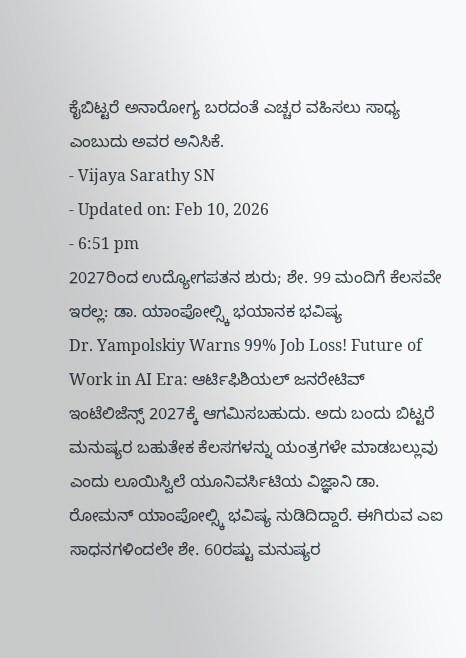ಕೈಬಿಟ್ಟರೆ ಅನಾರೋಗ್ಯ ಬರದಂತೆ ಎಚ್ಚರ ವಹಿಸಲು ಸಾಧ್ಯ ಎಂಬುದು ಅವರ ಅನಿಸಿಕೆ.
- Vijaya Sarathy SN
- Updated on: Feb 10, 2026
- 6:51 pm
2027ರಿಂದ ಉದ್ಯೋಗಪತನ ಶುರು; ಶೇ. 99 ಮಂದಿಗೆ ಕೆಲಸವೇ ಇರಲ್ಲ: ಡಾ. ಯಾಂಪೋಲ್ಸ್ಕಿ ಭಯಾನಕ ಭವಿಷ್ಯ
Dr. Yampolskiy Warns 99% Job Loss! Future of Work in AI Era: ಆರ್ಟಿಫಿಶಿಯಲ್ ಜನರೇಟಿವ್ ಇಂಟೆಲಿಜೆನ್ಸ್ 2027ಕ್ಕೆ ಆಗಮಿಸಬಹುದು. ಅದು ಬಂದು ಬಿಟ್ಟರೆ ಮನುಷ್ಯರ ಬಹುತೇಕ ಕೆಲಸಗಳನ್ನು ಯಂತ್ರಗಳೇ ಮಾಡಬಲ್ಲುವು ಎಂದು ಲೂಯಿಸ್ವಿಲೆ ಯೂನಿವರ್ಸಿಟಿಯ ವಿಜ್ಞಾನಿ ಡಾ. ರೋಮನ್ ಯಾಂಪೋಲ್ಸ್ಕಿ ಭವಿಷ್ಯ ನುಡಿದಿದ್ದಾರೆ. ಈಗಿರುವ ಎಐ ಸಾಧನಗಳಿಂದಲೇ ಶೇ. 60ರಷ್ಟು ಮನುಷ್ಯರ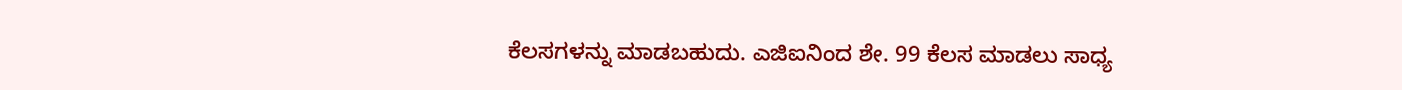ಕೆಲಸಗಳನ್ನು ಮಾಡಬಹುದು. ಎಜಿಐನಿಂದ ಶೇ. 99 ಕೆಲಸ ಮಾಡಲು ಸಾಧ್ಯ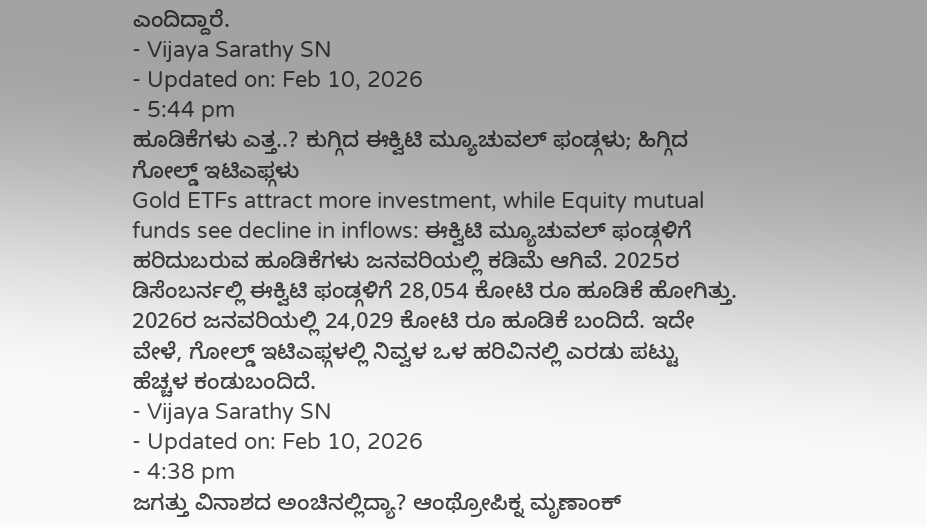ಎಂದಿದ್ದಾರೆ.
- Vijaya Sarathy SN
- Updated on: Feb 10, 2026
- 5:44 pm
ಹೂಡಿಕೆಗಳು ಎತ್ತ..? ಕುಗ್ಗಿದ ಈಕ್ವಿಟಿ ಮ್ಯೂಚುವಲ್ ಫಂಡ್ಗಳು; ಹಿಗ್ಗಿದ ಗೋಲ್ಡ್ ಇಟಿಎಫ್ಗಳು
Gold ETFs attract more investment, while Equity mutual funds see decline in inflows: ಈಕ್ವಿಟಿ ಮ್ಯೂಚುವಲ್ ಫಂಡ್ಗಳಿಗೆ ಹರಿದುಬರುವ ಹೂಡಿಕೆಗಳು ಜನವರಿಯಲ್ಲಿ ಕಡಿಮೆ ಆಗಿವೆ. 2025ರ ಡಿಸೆಂಬರ್ನಲ್ಲಿ ಈಕ್ವಿಟಿ ಫಂಡ್ಗಳಿಗೆ 28,054 ಕೋಟಿ ರೂ ಹೂಡಿಕೆ ಹೋಗಿತ್ತು. 2026ರ ಜನವರಿಯಲ್ಲಿ 24,029 ಕೋಟಿ ರೂ ಹೂಡಿಕೆ ಬಂದಿದೆ. ಇದೇ ವೇಳೆ, ಗೋಲ್ಡ್ ಇಟಿಎಫ್ಗಳಲ್ಲಿ ನಿವ್ವಳ ಒಳ ಹರಿವಿನಲ್ಲಿ ಎರಡು ಪಟ್ಟು ಹೆಚ್ಚಳ ಕಂಡುಬಂದಿದೆ.
- Vijaya Sarathy SN
- Updated on: Feb 10, 2026
- 4:38 pm
ಜಗತ್ತು ವಿನಾಶದ ಅಂಚಿನಲ್ಲಿದ್ಯಾ? ಆಂಥ್ರೋಪಿಕ್ನ ಮೃಣಾಂಕ್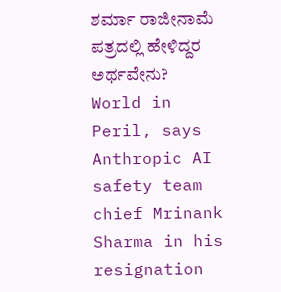ಶರ್ಮಾ ರಾಜೀನಾಮೆ ಪತ್ರದಲ್ಲಿ ಹೇಳಿದ್ದರ ಅರ್ಥವೇನು?
World in Peril, says Anthropic AI safety team chief Mrinank Sharma in his resignation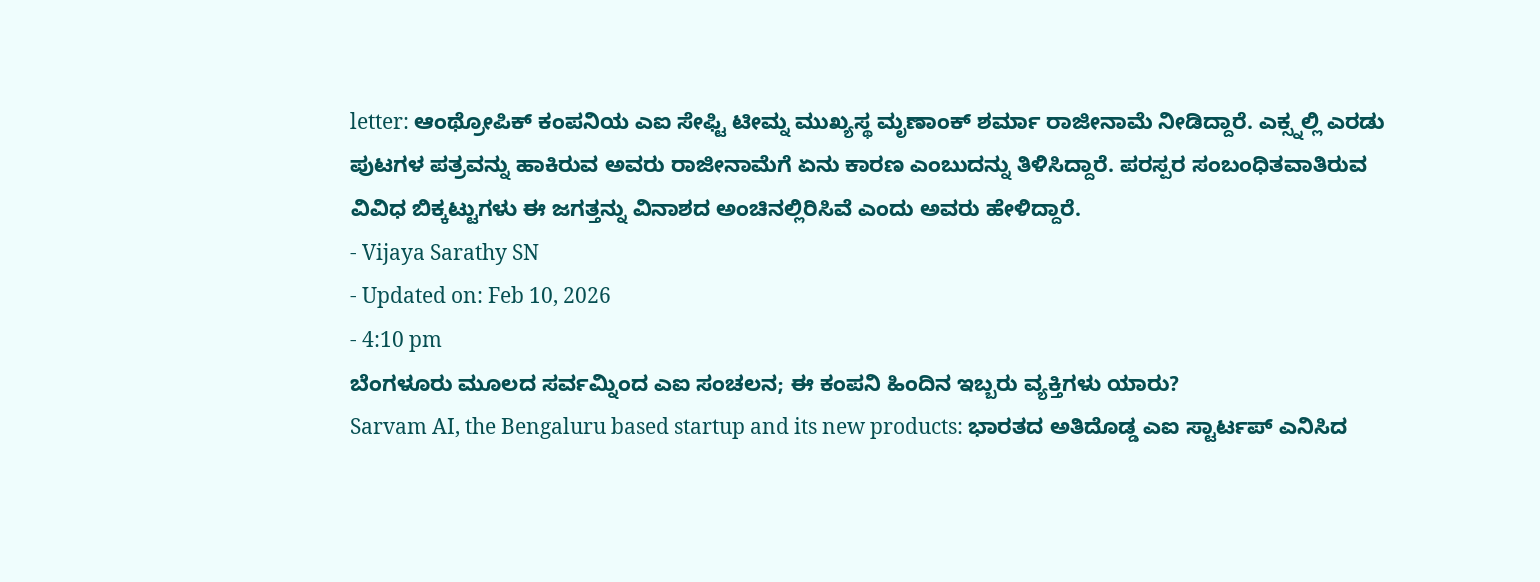letter: ಆಂಥ್ರೋಪಿಕ್ ಕಂಪನಿಯ ಎಐ ಸೇಫ್ಟಿ ಟೀಮ್ನ ಮುಖ್ಯಸ್ಥ ಮೃಣಾಂಕ್ ಶರ್ಮಾ ರಾಜೀನಾಮೆ ನೀಡಿದ್ದಾರೆ. ಎಕ್ಸ್ನಲ್ಲಿ ಎರಡು ಪುಟಗಳ ಪತ್ರವನ್ನು ಹಾಕಿರುವ ಅವರು ರಾಜೀನಾಮೆಗೆ ಏನು ಕಾರಣ ಎಂಬುದನ್ನು ತಿಳಿಸಿದ್ದಾರೆ. ಪರಸ್ಪರ ಸಂಬಂಧಿತವಾತಿರುವ ವಿವಿಧ ಬಿಕ್ಕಟ್ಟುಗಳು ಈ ಜಗತ್ತನ್ನು ವಿನಾಶದ ಅಂಚಿನಲ್ಲಿರಿಸಿವೆ ಎಂದು ಅವರು ಹೇಳಿದ್ದಾರೆ.
- Vijaya Sarathy SN
- Updated on: Feb 10, 2026
- 4:10 pm
ಬೆಂಗಳೂರು ಮೂಲದ ಸರ್ವಮ್ನಿಂದ ಎಐ ಸಂಚಲನ; ಈ ಕಂಪನಿ ಹಿಂದಿನ ಇಬ್ಬರು ವ್ಯಕ್ತಿಗಳು ಯಾರು?
Sarvam AI, the Bengaluru based startup and its new products: ಭಾರತದ ಅತಿದೊಡ್ಡ ಎಐ ಸ್ಟಾರ್ಟಪ್ ಎನಿಸಿದ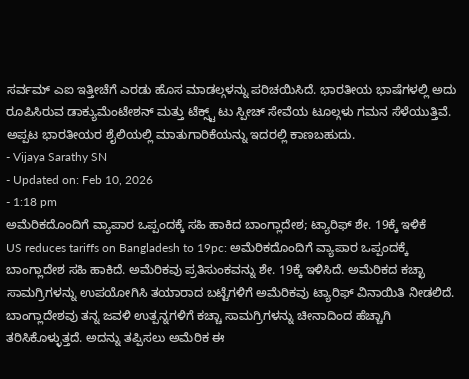ಸರ್ವಮ್ ಎಐ ಇತ್ತೀಚೆಗೆ ಎರಡು ಹೊಸ ಮಾಡಲ್ಗಳನ್ನು ಪರಿಚಯಿಸಿದೆ. ಭಾರತೀಯ ಭಾಷೆಗಳಲ್ಲಿ ಅದು ರೂಪಿಸಿರುವ ಡಾಕ್ಯುಮೆಂಟೇಶನ್ ಮತ್ತು ಟೆಕ್ಸ್ಟ್ ಟು ಸ್ಪೀಚ್ ಸೇವೆಯ ಟೂಲ್ಗಳು ಗಮನ ಸೆಳೆಯುತ್ತಿವೆ. ಅಪ್ಪಟ ಭಾರತೀಯರ ಶೈಲಿಯಲ್ಲಿ ಮಾತುಗಾರಿಕೆಯನ್ನು ಇದರಲ್ಲಿ ಕಾಣಬಹುದು.
- Vijaya Sarathy SN
- Updated on: Feb 10, 2026
- 1:18 pm
ಅಮೆರಿಕದೊಂದಿಗೆ ವ್ಯಾಪಾರ ಒಪ್ಪಂದಕ್ಕೆ ಸಹಿ ಹಾಕಿದ ಬಾಂಗ್ಲಾದೇಶ; ಟ್ಯಾರಿಫ್ ಶೇ. 19ಕ್ಕೆ ಇಳಿಕೆ
US reduces tariffs on Bangladesh to 19pc: ಅಮೆರಿಕದೊಂದಿಗೆ ವ್ಯಾಪಾರ ಒಪ್ಪಂದಕ್ಕೆ ಬಾಂಗ್ಲಾದೇಶ ಸಹಿ ಹಾಕಿದೆ. ಅಮೆರಿಕವು ಪ್ರತಿಸುಂಕವನ್ನು ಶೇ. 19ಕ್ಕೆ ಇಳಿಸಿದೆ. ಅಮೆರಿಕದ ಕಚ್ಛಾ ಸಾಮಗ್ರಿಗಳನ್ನು ಉಪಯೋಗಿಸಿ ತಯಾರಾದ ಬಟ್ಟೆಗಳಿಗೆ ಅಮೆರಿಕವು ಟ್ಯಾರಿಫ್ ವಿನಾಯಿತಿ ನೀಡಲಿದೆ. ಬಾಂಗ್ಲಾದೇಶವು ತನ್ನ ಜವಳಿ ಉತ್ಪನ್ನಗಳಿಗೆ ಕಚ್ಚಾ ಸಾಮಗ್ರಿಗಳನ್ನು ಚೀನಾದಿಂದ ಹೆಚ್ಚಾಗಿ ತರಿಸಿಕೊಳ್ಳುತ್ತದೆ. ಅದನ್ನು ತಪ್ಪಿಸಲು ಅಮೆರಿಕ ಈ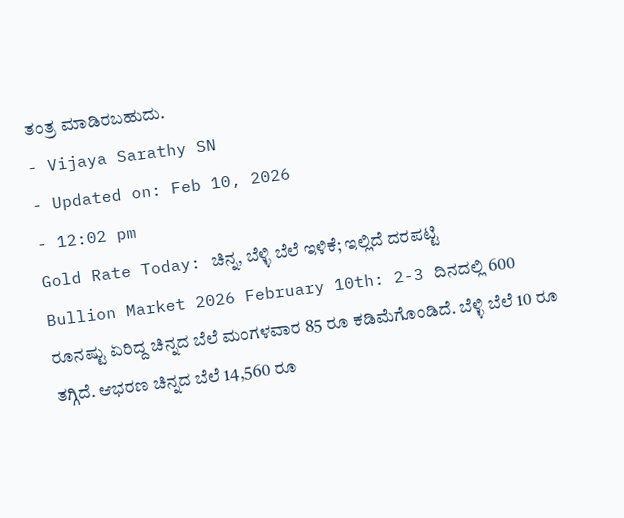ತಂತ್ರ ಮಾಡಿರಬಹುದು.
- Vijaya Sarathy SN
- Updated on: Feb 10, 2026
- 12:02 pm
Gold Rate Today: ಚಿನ್ನ, ಬೆಳ್ಳಿ ಬೆಲೆ ಇಳಿಕೆ; ಇಲ್ಲಿದೆ ದರಪಟ್ಟಿ
Bullion Market 2026 February 10th: 2-3 ದಿನದಲ್ಲಿ 600 ರೂನಷ್ಟು ಏರಿದ್ದ ಚಿನ್ನದ ಬೆಲೆ ಮಂಗಳವಾರ 85 ರೂ ಕಡಿಮೆಗೊಂಡಿದೆ. ಬೆಳ್ಳಿ ಬೆಲೆ 10 ರೂ ತಗ್ಗಿದೆ. ಆಭರಣ ಚಿನ್ನದ ಬೆಲೆ 14,560 ರೂ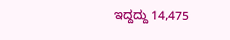ಇದ್ದದ್ದು 14,475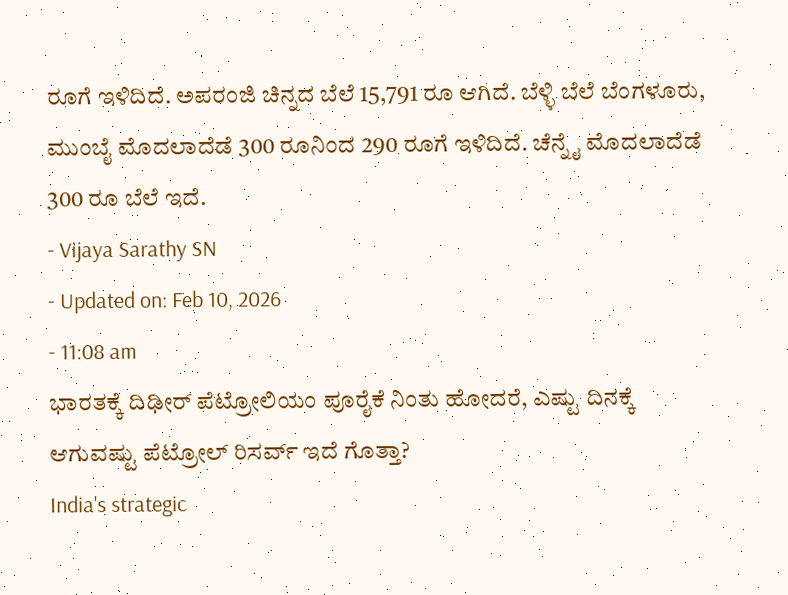ರೂಗೆ ಇಳಿದಿದೆ. ಅಪರಂಜಿ ಚಿನ್ನದ ಬೆಲೆ 15,791 ರೂ ಆಗಿದೆ. ಬೆಳ್ಳಿ ಬೆಲೆ ಬೆಂಗಳೂರು, ಮುಂಬೈ ಮೊದಲಾದೆಡೆ 300 ರೂನಿಂದ 290 ರೂಗೆ ಇಳಿದಿದೆ. ಚೆನ್ನೈ ಮೊದಲಾದೆಡೆ 300 ರೂ ಬೆಲೆ ಇದೆ.
- Vijaya Sarathy SN
- Updated on: Feb 10, 2026
- 11:08 am
ಭಾರತಕ್ಕೆ ದಿಢೀರ್ ಪೆಟ್ರೋಲಿಯಂ ಪೂರೈಕೆ ನಿಂತು ಹೋದರೆ, ಎಷ್ಟು ದಿನಕ್ಕೆ ಆಗುವಷ್ಟು ಪೆಟ್ರೋಲ್ ರಿಸರ್ವ್ ಇದೆ ಗೊತ್ತಾ?
India's strategic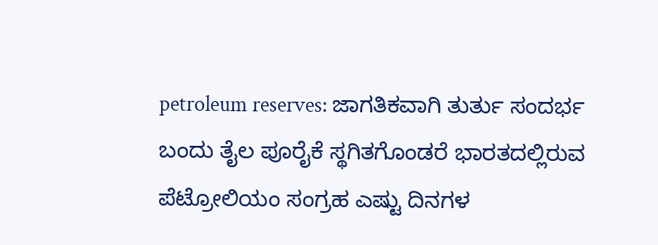petroleum reserves: ಜಾಗತಿಕವಾಗಿ ತುರ್ತು ಸಂದರ್ಭ ಬಂದು ತೈಲ ಪೂರೈಕೆ ಸ್ಥಗಿತಗೊಂಡರೆ ಭಾರತದಲ್ಲಿರುವ ಪೆಟ್ರೋಲಿಯಂ ಸಂಗ್ರಹ ಎಷ್ಟು ದಿನಗಳ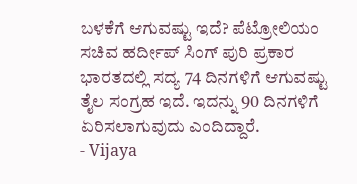ಬಳಕೆಗೆ ಆಗುವಷ್ಟು ಇದೆ? ಪೆಟ್ರೋಲಿಯಂ ಸಚಿವ ಹರ್ದೀಪ್ ಸಿಂಗ್ ಪುರಿ ಪ್ರಕಾರ ಭಾರತದಲ್ಲಿ ಸದ್ಯ 74 ದಿನಗಳಿಗೆ ಆಗುವಷ್ಟು ತೈಲ ಸಂಗ್ರಹ ಇದೆ. ಇದನ್ನು 90 ದಿನಗಳಿಗೆ ಏರಿಸಲಾಗುವುದು ಎಂದಿದ್ದಾರೆ.
- Vijaya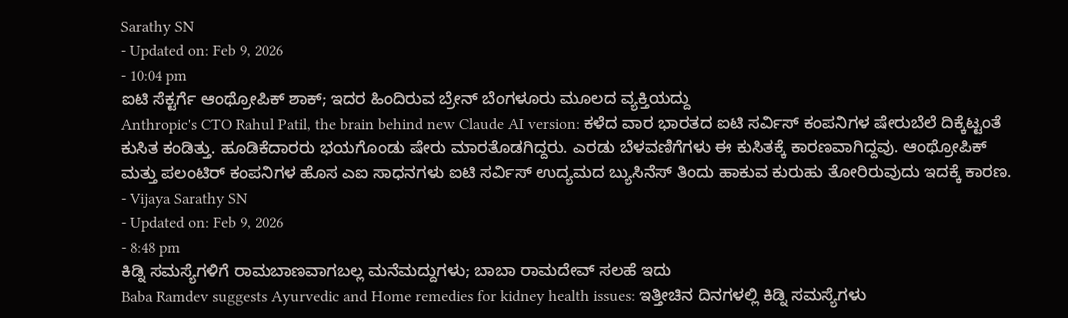Sarathy SN
- Updated on: Feb 9, 2026
- 10:04 pm
ಐಟಿ ಸೆಕ್ಟರ್ಗೆ ಆಂಥ್ರೋಪಿಕ್ ಶಾಕ್; ಇದರ ಹಿಂದಿರುವ ಬ್ರೇನ್ ಬೆಂಗಳೂರು ಮೂಲದ ವ್ಯಕ್ತಿಯದ್ದು
Anthropic's CTO Rahul Patil, the brain behind new Claude AI version: ಕಳೆದ ವಾರ ಭಾರತದ ಐಟಿ ಸರ್ವಿಸ್ ಕಂಪನಿಗಳ ಷೇರುಬೆಲೆ ದಿಕ್ಕೆಟ್ಟಂತೆ ಕುಸಿತ ಕಂಡಿತ್ತು. ಹೂಡಿಕೆದಾರರು ಭಯಗೊಂಡು ಷೇರು ಮಾರತೊಡಗಿದ್ದರು. ಎರಡು ಬೆಳವಣಿಗೆಗಳು ಈ ಕುಸಿತಕ್ಕೆ ಕಾರಣವಾಗಿದ್ದವು. ಆಂಥ್ರೋಪಿಕ್ ಮತ್ತು ಪಲಂಟಿರ್ ಕಂಪನಿಗಳ ಹೊಸ ಎಐ ಸಾಧನಗಳು ಐಟಿ ಸರ್ವಿಸ್ ಉದ್ಯಮದ ಬ್ಯುಸಿನೆಸ್ ತಿಂದು ಹಾಕುವ ಕುರುಹು ತೋರಿರುವುದು ಇದಕ್ಕೆ ಕಾರಣ.
- Vijaya Sarathy SN
- Updated on: Feb 9, 2026
- 8:48 pm
ಕಿಡ್ನಿ ಸಮಸ್ಯೆಗಳಿಗೆ ರಾಮಬಾಣವಾಗಬಲ್ಲ ಮನೆಮದ್ದುಗಳು; ಬಾಬಾ ರಾಮದೇವ್ ಸಲಹೆ ಇದು
Baba Ramdev suggests Ayurvedic and Home remedies for kidney health issues: ಇತ್ತೀಚಿನ ದಿನಗಳಲ್ಲಿ ಕಿಡ್ನಿ ಸಮಸ್ಯೆಗಳು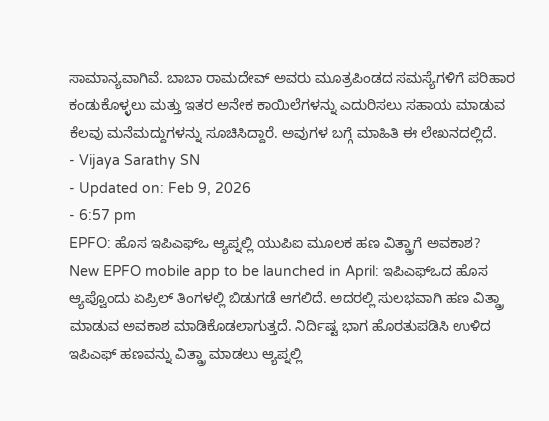ಸಾಮಾನ್ಯವಾಗಿವೆ. ಬಾಬಾ ರಾಮದೇವ್ ಅವರು ಮೂತ್ರಪಿಂಡದ ಸಮಸ್ಯೆಗಳಿಗೆ ಪರಿಹಾರ ಕಂಡುಕೊಳ್ಳಲು ಮತ್ತು ಇತರ ಅನೇಕ ಕಾಯಿಲೆಗಳನ್ನು ಎದುರಿಸಲು ಸಹಾಯ ಮಾಡುವ ಕೆಲವು ಮನೆಮದ್ದುಗಳನ್ನು ಸೂಚಿಸಿದ್ದಾರೆ. ಅವುಗಳ ಬಗ್ಗೆ ಮಾಹಿತಿ ಈ ಲೇಖನದಲ್ಲಿದೆ.
- Vijaya Sarathy SN
- Updated on: Feb 9, 2026
- 6:57 pm
EPFO: ಹೊಸ ಇಪಿಎಫ್ಒ ಆ್ಯಪ್ನಲ್ಲಿ ಯುಪಿಐ ಮೂಲಕ ಹಣ ವಿತ್ಡ್ರಾಗೆ ಅವಕಾಶ?
New EPFO mobile app to be launched in April: ಇಪಿಎಫ್ಒದ ಹೊಸ ಆ್ಯಪ್ವೊಂದು ಏಪ್ರಿಲ್ ತಿಂಗಳಲ್ಲಿ ಬಿಡುಗಡೆ ಆಗಲಿದೆ. ಅದರಲ್ಲಿ ಸುಲಭವಾಗಿ ಹಣ ವಿತ್ಡ್ರಾ ಮಾಡುವ ಅವಕಾಶ ಮಾಡಿಕೊಡಲಾಗುತ್ತದೆ. ನಿರ್ದಿಷ್ಟ ಭಾಗ ಹೊರತುಪಡಿಸಿ ಉಳಿದ ಇಪಿಎಫ್ ಹಣವನ್ನು ವಿತ್ಡ್ರಾ ಮಾಡಲು ಆ್ಯಪ್ನಲ್ಲಿ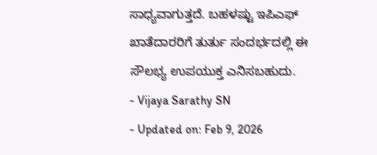ಸಾಧ್ಯವಾಗುತ್ತದೆ. ಬಹಳಷ್ಟು ಇಪಿಎಫ್ ಖಾತೆದಾರರಿಗೆ ತುರ್ತು ಸಂದರ್ಭದಲ್ಲಿ ಈ ಸೌಲಭ್ಯ ಉಪಯುಕ್ತ ಎನಿಸಬಹುದು.
- Vijaya Sarathy SN
- Updated on: Feb 9, 2026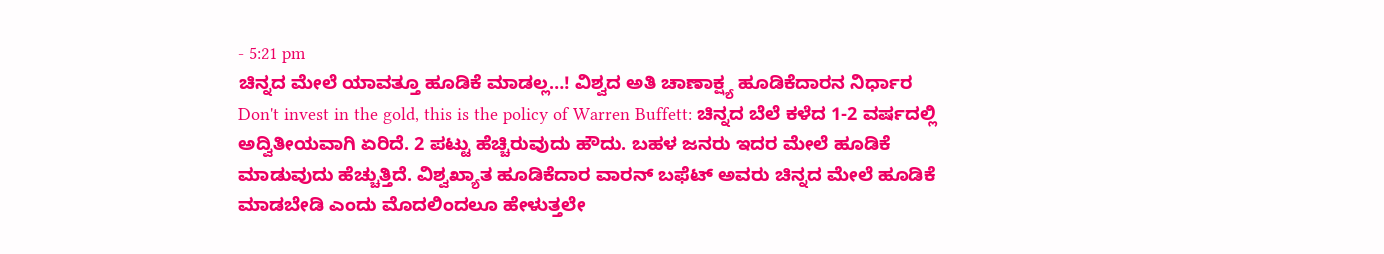- 5:21 pm
ಚಿನ್ನದ ಮೇಲೆ ಯಾವತ್ತೂ ಹೂಡಿಕೆ ಮಾಡಲ್ಲ…! ವಿಶ್ವದ ಅತಿ ಚಾಣಾಕ್ಷ್ಯ ಹೂಡಿಕೆದಾರನ ನಿರ್ಧಾರ
Don't invest in the gold, this is the policy of Warren Buffett: ಚಿನ್ನದ ಬೆಲೆ ಕಳೆದ 1-2 ವರ್ಷದಲ್ಲಿ ಅದ್ವಿತೀಯವಾಗಿ ಏರಿದೆ. 2 ಪಟ್ಟು ಹೆಚ್ಚಿರುವುದು ಹೌದು. ಬಹಳ ಜನರು ಇದರ ಮೇಲೆ ಹೂಡಿಕೆ ಮಾಡುವುದು ಹೆಚ್ಚುತ್ತಿದೆ. ವಿಶ್ವಖ್ಯಾತ ಹೂಡಿಕೆದಾರ ವಾರನ್ ಬಫೆಟ್ ಅವರು ಚಿನ್ನದ ಮೇಲೆ ಹೂಡಿಕೆ ಮಾಡಬೇಡಿ ಎಂದು ಮೊದಲಿಂದಲೂ ಹೇಳುತ್ತಲೇ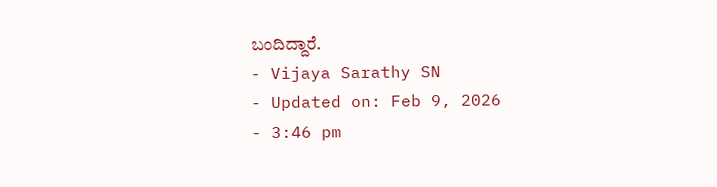ಬಂದಿದ್ದಾರೆ.
- Vijaya Sarathy SN
- Updated on: Feb 9, 2026
- 3:46 pm